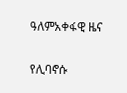ዓለምአቀፋዊ ዜና

የሊባኖሱ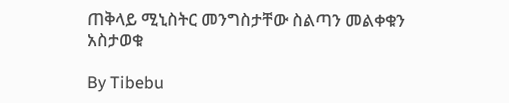ጠቅላይ ሚኒስትር መንግስታቸው ስልጣን መልቀቁን አስታወቁ

By Tibebu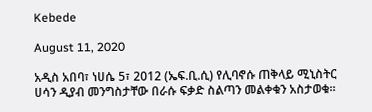Kebede

August 11, 2020

አዲስ አበባ፣ ነሀሴ 5፣ 2012 (ኤፍ.ቢ.ሲ) የሊባኖሱ ጠቅላይ ሚኒስትር ሀሳን ዲያብ መንግስታቸው በራሱ ፍቃድ ስልጣን መልቀቁን አስታወቁ።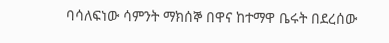ባሳለፍነው ሳምንት ማክሰኞ በዋና ከተማዋ ቤሩት በደረሰው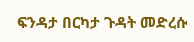ፍንዳታ በርካታ ጉዳት መድረሱ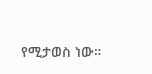የሚታወስ ነው።